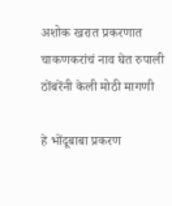अशोक खरात प्रकरणात चाकणकरांचं नाव घेत रुपाली ठोंबरेंनी केली मोठी मागणी

हे भोंदूबाबा प्रकरण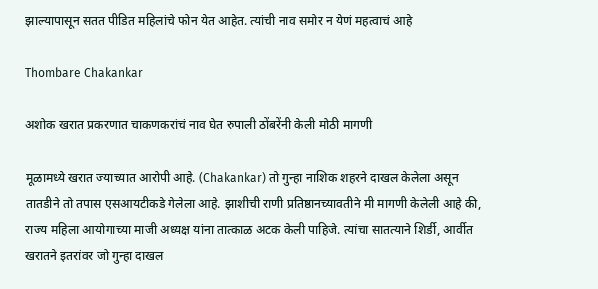झाल्यापासून सतत पीडित महिलांचे फोन येत आहेत. त्यांची नाव समोर न येणं महत्वाचं आहे

Thombare Chakankar

अशोक खरात प्रकरणात चाकणकरांचं नाव घेत रुपाली ठोंबरेंनी केली मोठी मागणी

मूळामध्ये खरात ज्याच्यात आरोपी आहे. (Chakankar) तो गुन्हा नाशिक शहरने दाखल केलेला असून तातडीने तो तपास एसआयटीकडे गेलेला आहे. झाशीची राणी प्रतिष्ठानच्यावतीने मी मागणी केलेली आहे की, राज्य महिला आयोगाच्या माजी अध्यक्ष यांना तात्काळ अटक केली पाहिजे. त्यांचा सातत्याने शिर्डी, आर्वीत खरातने इतरांवर जो गुन्हा दाखल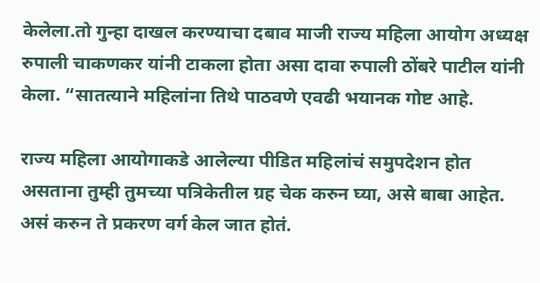केलेला.तो गुन्हा दाखल करण्याचा दबाव माजी राज्य महिला आयोग अध्यक्ष रुपाली चाकणकर यांनी टाकला होता असा दावा रुपाली ठोंबरे पाटील यांनी केला. “सातत्याने महिलांना तिथे पाठवणे एवढी भयानक गोष्ट आहे.

राज्य महिला आयोगाकडे आलेल्या पीडित महिलांचं समुपदेशन होत असताना तुम्ही तुमच्या पत्रिकेतील ग्रह चेक करुन घ्या, असे बाबा आहेत. असं करुन ते प्रकरण वर्ग केल जात होतं.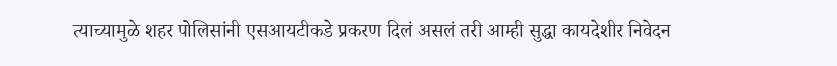त्याच्यामुळे शहर पोलिसांनी एसआयटीकडे प्रकरण दिलं असलं तरी आम्ही सुद्धा कायदेशीर निवेदन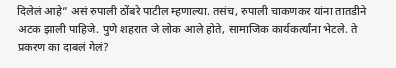दिलेलं आहे” असं रुपाली ठोंबरे पाटील म्हणाल्या. तसंच, रुपाली चाकणकर यांना तातडीने अटक झाली पाहिजे. पुणे शहरात जे लोक आले होते, सामाजिक कार्यकर्त्यांना भेटले. ते प्रकरण का दाबलं गेलं?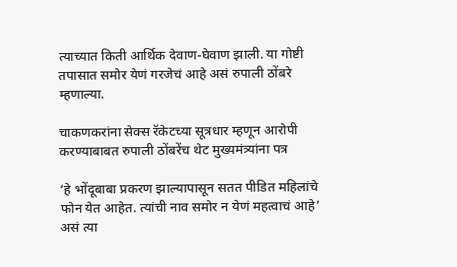त्याच्यात किती आर्थिक देवाण-घेवाण झाली. या गोष्टी तपासात समोर येणं गरजेचं आहे असं रुपाली ठोंबरे म्हणाल्या.

चाकणकरांना सेक्स रॅकेटच्या सूत्रधार म्हणून आरोपी करण्याबाबत रुपाली ठोंबरेंच थेट मुख्यमंत्र्यांना पत्र

‘हे भोंदूबाबा प्रकरण झाल्यापासून सतत पीडित महिलांचे फोन येत आहेत. त्यांची नाव समोर न येणं महत्वाचं आहे’ असं त्या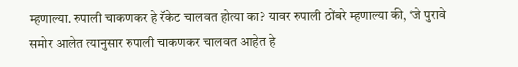म्हणाल्या. रुपाली चाकणकर हे रॅकेट चालवत होत्या का? यावर रुपाली ठोंबरे म्हणाल्या की, ‘जे पुरावे समोर आलेत त्यानुसार रुपाली चाकणकर चालवत आहेत हे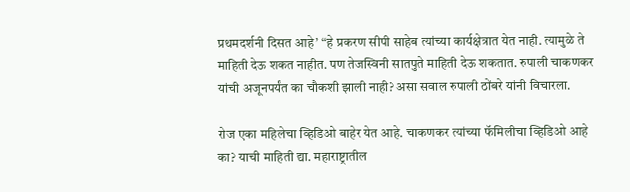प्रथमदर्शनी दिसत आहे’ “हे प्रकरण सीपी साहेब त्यांच्या कार्यक्षेत्रात येत नाही. त्यामुळे ते माहिती देऊ शकत नाहीत. पण तेजस्विनी सातपुते माहिती देऊ शकतात. रुपाली चाकणकर यांची अजूनपर्यंत का चौकशी झाली नाही? असा सवाल रुपाली ठोंबरे यांनी विचारला.

रोज एका महिलेचा व्हिडिओ बाहेर येत आहे. चाकणकर त्यांच्या फॅमिलीचा व्हिडिओ आहे का? याची माहिती द्या. महाराष्ट्रातील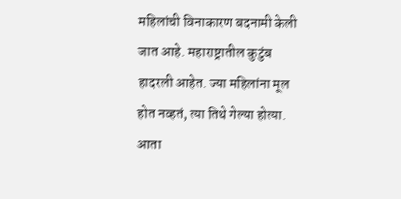महिलांची विनाकारण बदनामी केली जात आहे. महाराष्ट्रातील कुटुंब हादरली आहेत. ज्या महिलांना मूल होत नव्हतं, त्या तिथे गेल्या होत्या. आता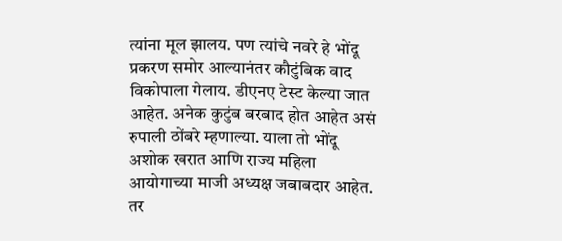त्यांना मूल झालय. पण त्यांचे नवरे हे भोंदू प्रकरण समोर आल्यानंतर कौटुंबिक वाद विकोपाला गेलाय. डीएनए टेस्ट केल्या जात आहेत. अनेक कुटुंब बरबाद होत आहेत असं रुपाली ठोंबरे म्हणाल्या. याला तो भोंदू अशोक खरात आणि राज्य महिला आयोगाच्या माजी अध्यक्ष जबाबदार आहेत. तर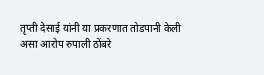तृप्ती देसाई यांनी या प्रकरणात तोडपानी केली असा आरोप रुपाली ठोंबरे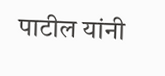पाटील यांनी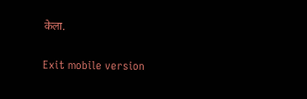केला.

Exit mobile version